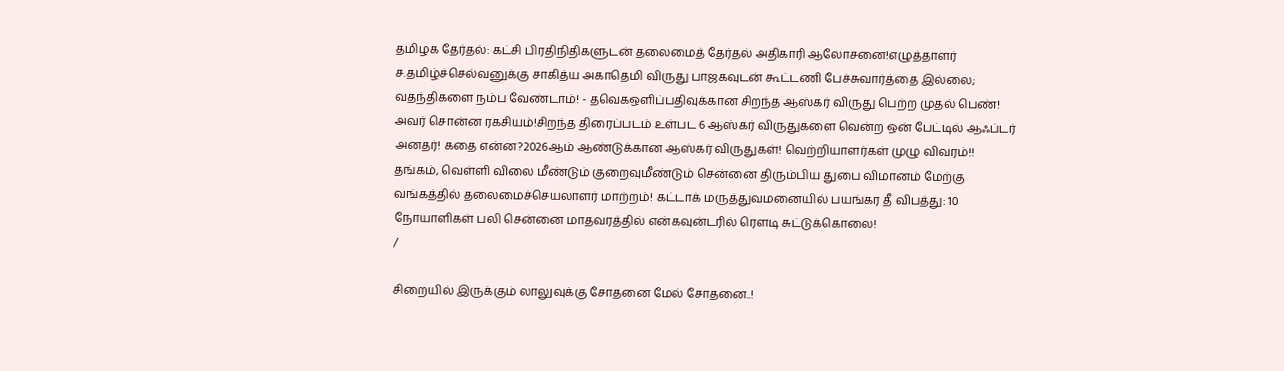தமிழக தேர்தல்: கட்சி பிரதிநிதிகளுடன் தலைமைத் தேர்தல் அதிகாரி ஆலோசனை!எழுத்தாளர் ச.தமிழ்ச்செல்வனுக்கு சாகித்ய அகாதெமி விருது பாஜகவுடன் கூட்டணி பேச்சுவார்த்தை இல்லை; வதந்திகளை நம்ப வேண்டாம்! - தவெகஒளிப்பதிவுக்கான சிறந்த ஆஸ்கர் விருது பெற்ற முதல் பெண்! அவர் சொன்ன ரகசியம்!சிறந்த திரைப்படம் உள்பட 6 ஆஸ்கர் விருதுகளை வென்ற ஒன் பேட்டில் ஆஃப்டர் அனதர்! கதை என்ன?2026ஆம் ஆண்டுக்கான ஆஸ்கர் விருதுகள்! வெற்றியாளர்கள் முழு விவரம்!! தங்கம், வெள்ளி விலை மீண்டும் குறைவுமீண்டும் சென்னை திரும்பிய துபை விமானம் மேற்கு வங்கத்தில் தலைமைச்செயலாளர் மாற்றம்! கட்டாக் மருத்துவமனையில் பயங்கர தீ விபத்து: 10 நோயாளிகள் பலி சென்னை மாதவரத்தில் என்கவுன்டரில் ரௌடி சுட்டுக்கொலை!
/

சிறையில் இருக்கும் லாலுவுக்கு சோதனை மேல் சோதனை..!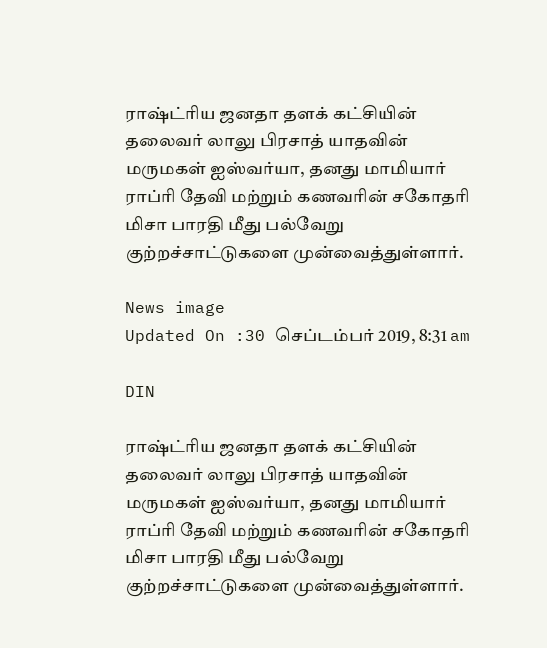ராஷ்ட்ரிய ஜனதா தளக் கட்சியின் தலைவர் லாலு பிரசாத் யாதவின் மருமகள் ஐஸ்வர்யா, தனது மாமியார் ராப்ரி தேவி மற்றும் கணவரின் சகோதரி மிசா பாரதி மீது பல்வேறு குற்றச்சாட்டுகளை முன்வைத்துள்ளார்.

News image
Updated On :30 செப்டம்பர் 2019, 8:31 am

DIN

ராஷ்ட்ரிய ஜனதா தளக் கட்சியின் தலைவர் லாலு பிரசாத் யாதவின் மருமகள் ஐஸ்வர்யா, தனது மாமியார் ராப்ரி தேவி மற்றும் கணவரின் சகோதரி மிசா பாரதி மீது பல்வேறு குற்றச்சாட்டுகளை முன்வைத்துள்ளார்.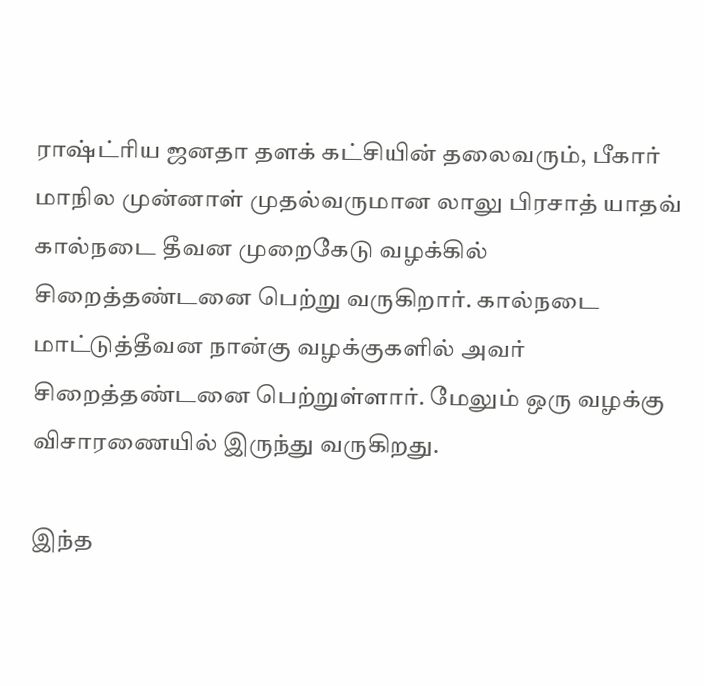ராஷ்ட்ரிய ஜனதா தளக் கட்சியின் தலைவரும், பீகார் மாநில முன்னாள் முதல்வருமான லாலு பிரசாத் யாதவ் கால்நடை தீவன முறைகேடு வழக்கில் சிறைத்தண்டனை பெற்று வருகிறார். கால்நடை மாட்டுத்தீவன நான்கு வழக்குகளில் அவர் சிறைத்தண்டனை பெற்றுள்ளார். மேலும் ஒரு வழக்கு விசாரணையில் இருந்து வருகிறது.

இந்த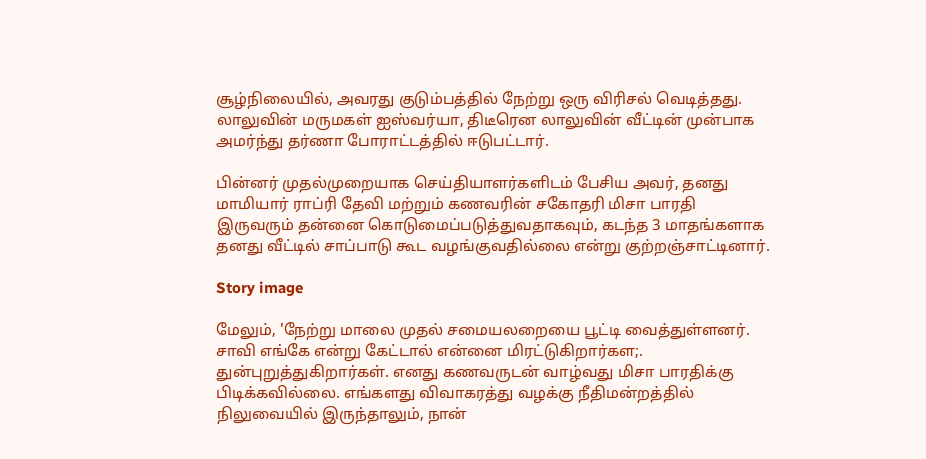சூழ்நிலையில், அவரது குடும்பத்தில் நேற்று ஒரு விரிசல் வெடித்தது. லாலுவின் மருமகள் ஐஸ்வர்யா, திடீரென லாலுவின் வீட்டின் முன்பாக அமர்ந்து தர்ணா போராட்டத்தில் ஈடுபட்டார்.

பின்னர் முதல்முறையாக செய்தியாளர்களிடம் பேசிய அவர், தனது மாமியார் ராப்ரி தேவி மற்றும் கணவரின் சகோதரி மிசா பாரதி இருவரும் தன்னை கொடுமைப்படுத்துவதாகவும், கடந்த 3 மாதங்களாக தனது வீட்டில் சாப்பாடு கூட வழங்குவதில்லை என்று குற்றஞ்சாட்டினார்.

Story image

மேலும், 'நேற்று மாலை முதல் சமையலறையை பூட்டி வைத்துள்ளனர். சாவி எங்கே என்று கேட்டால் என்னை மிரட்டுகிறார்கள;. துன்புறுத்துகிறார்கள். எனது கணவருடன் வாழ்வது மிசா பாரதிக்கு பிடிக்கவில்லை. எங்களது விவாகரத்து வழக்கு நீதிமன்றத்தில் நிலுவையில் இருந்தாலும், நான்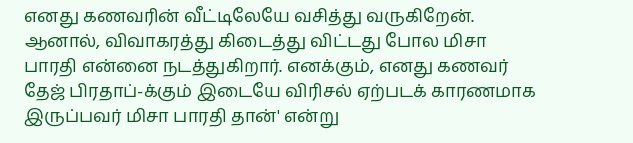எனது கணவரின் வீட்டிலேயே வசித்து வருகிறேன். ஆனால், விவாகரத்து கிடைத்து விட்டது போல மிசா பாரதி என்னை நடத்துகிறார். எனக்கும், எனது கணவர் தேஜ் பிரதாப்-க்கும் இடையே விரிசல் ஏற்படக் காரணமாக இருப்பவர் மிசா பாரதி தான்' என்று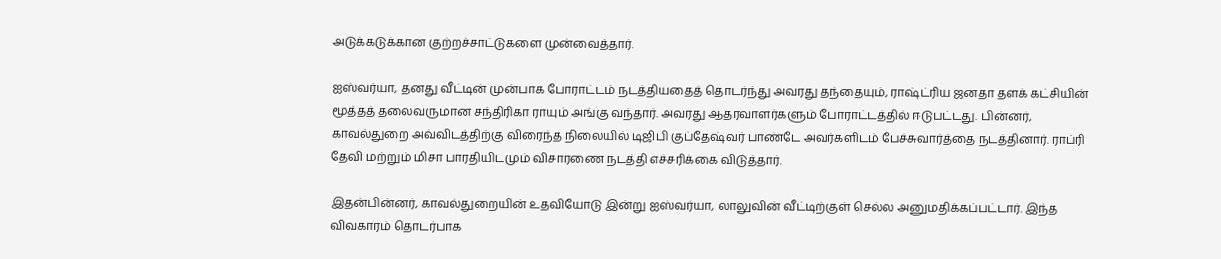அடுக்கடுக்கான குற்றச்சாட்டுகளை முன்வைத்தார்.

ஐஸ்வர்யா, தனது வீட்டின் முன்பாக போராட்டம் நடத்தியதைத் தொடர்ந்து அவரது தந்தையும், ராஷ்ட்ரிய ஜனதா தளக் கட்சியின் மூத்தத் தலைவருமான சந்திரிகா ராயும் அங்கு வந்தார். அவரது ஆதரவாளர்களும் போராட்டத்தில் ஈடுபட்டது. பின்னர், காவல்துறை அவ்விடத்திற்கு விரைந்த நிலையில் டிஜிபி குப்தேஷ்வர் பாண்டே அவர்களிடம் பேச்சுவார்த்தை நடத்தினார். ராப்ரி தேவி மற்றும் மிசா பாரதியிடமும் விசாரணை நடத்தி எச்சரிக்கை விடுத்தார்.

இதன்பின்னர், காவல்துறையின் உதவியோடு இன்று ஐஸ்வர்யா, லாலுவின் வீட்டிற்குள் செல்ல அனுமதிக்கப்பட்டார். இந்த விவகாரம் தொடர்பாக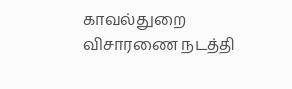காவல்துறை விசாரணை நடத்தி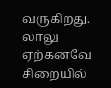வருகிறது. லாலு ஏற்கனவே சிறையில்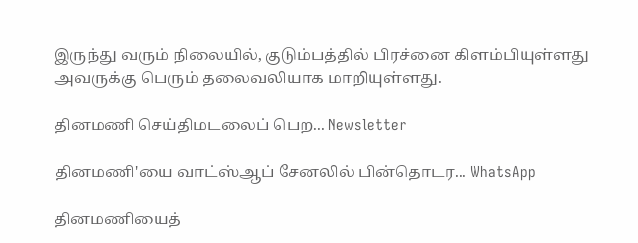இருந்து வரும் நிலையில், குடும்பத்தில் பிரச்னை கிளம்பியுள்ளது அவருக்கு பெரும் தலைவலியாக மாறியுள்ளது.

தினமணி செய்திமடலைப் பெற... Newsletter

தினமணி'யை வாட்ஸ்ஆப் சேனலில் பின்தொடர... WhatsApp

தினமணியைத்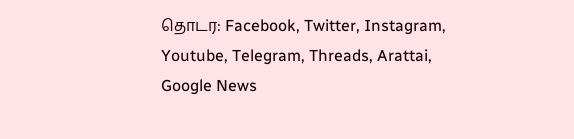தொடர: Facebook, Twitter, Instagram, Youtube, Telegram, Threads, Arattai, Google News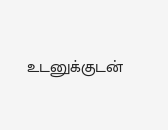உடனுக்குடன்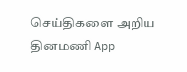செய்திகளை அறிய தினமணி App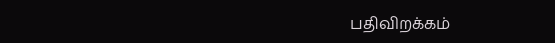பதிவிறக்கம்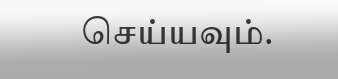செய்யவும்.